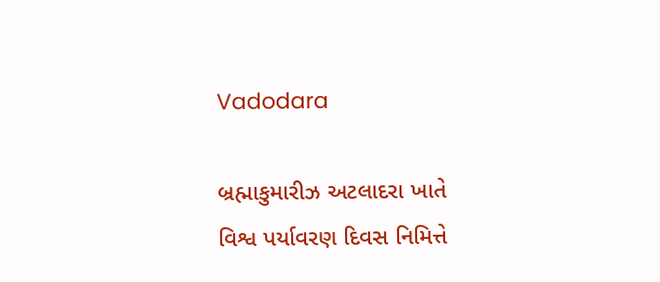Vadodara

બ્રહ્માકુમારીઝ અટલાદરા ખાતે વિશ્વ પર્યાવરણ દિવસ નિમિત્તે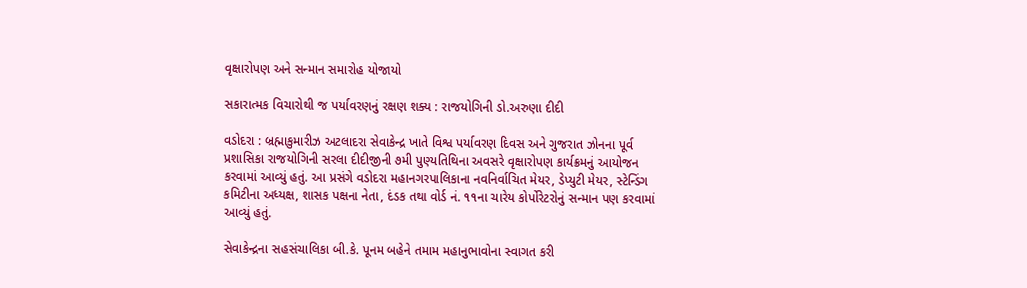વૃક્ષારોપણ અને સન્માન સમારોહ યોજાયો

સકારાત્મક વિચારોથી જ પર્યાવરણનું રક્ષણ શક્ય : રાજયોગિની ડો.અરુણા દીદી

વડોદરા : બ્રહ્માકુમારીઝ અટલાદરા સેવાકેન્દ્ર ખાતે વિશ્વ પર્યાવરણ દિવસ અને ગુજરાત ઝોનના પૂર્વ પ્રશાસિકા રાજયોગિની સરલા દીદીજીની ૭મી પુણ્યતિથિના અવસરે વૃક્ષારોપણ કાર્યક્રમનું આયોજન કરવામાં આવ્યું હતું. આ પ્રસંગે વડોદરા મહાનગરપાલિકાના નવનિર્વાચિત મેયર, ડેપ્યુટી મેયર, સ્ટેન્ડિંગ કમિટીના અધ્યક્ષ, શાસક પક્ષના નેતા, દંડક તથા વોર્ડ નં. ૧૧ના ચારેય કોર્પોરેટરોનું સન્માન પણ કરવામાં આવ્યું હતું.

સેવાકેન્દ્રના સહસંચાલિકા બી.કે. પૂનમ બહેને તમામ મહાનુભાવોના સ્વાગત કરી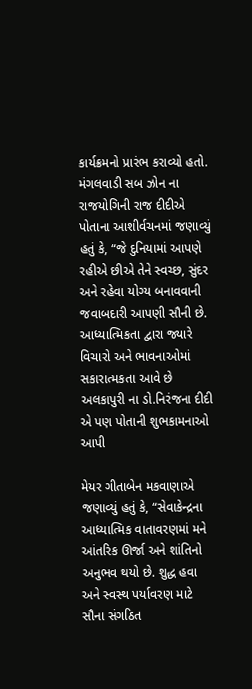કાર્યક્રમનો પ્રારંભ કરાવ્યો હતો. મંગલવાડી સબ ઝોન ના રાજયોગિની રાજ દીદીએ પોતાના આશીર્વચનમાં જણાવ્યું હતું કે, “જે દુનિયામાં આપણે રહીએ છીએ તેને સ્વચ્છ, સુંદર અને રહેવા યોગ્ય બનાવવાની જવાબદારી આપણી સૌની છે. આધ્યાત્મિકતા દ્વારા જ્યારે વિચારો અને ભાવનાઓમાં સકારાત્મકતા આવે છે અલકાપુરી ના ડો.નિરંજના દીદી એ પણ પોતાની શુભકામનાઓ આપી

મેયર ગીતાબેન મકવાણાએ જણાવ્યું હતું કે, “સેવાકેન્દ્રના આધ્યાત્મિક વાતાવરણમાં મને આંતરિક ઊર્જા અને શાંતિનો અનુભવ થયો છે. શુદ્ધ હવા અને સ્વસ્થ પર્યાવરણ માટે સૌના સંગઠિત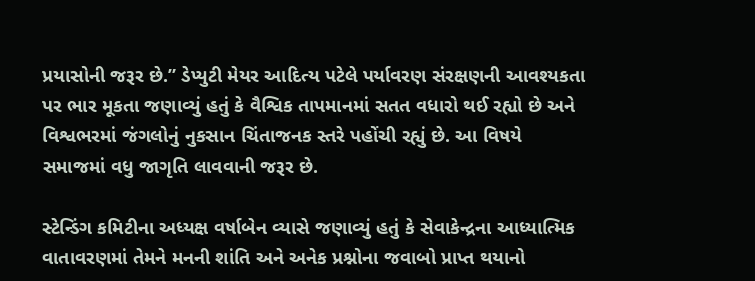પ્રયાસોની જરૂર છે.” ડેપ્યુટી મેયર આદિત્ય પટેલે પર્યાવરણ સંરક્ષણની આવશ્યકતા પર ભાર મૂકતા જણાવ્યું હતું કે વૈશ્વિક તાપમાનમાં સતત વધારો થઈ રહ્યો છે અને વિશ્વભરમાં જંગલોનું નુકસાન ચિંતાજનક સ્તરે પહોંચી રહ્યું છે. આ વિષયે સમાજમાં વધુ જાગૃતિ લાવવાની જરૂર છે.

સ્ટેન્ડિંગ કમિટીના અધ્યક્ષ વર્ષાબેન વ્યાસે જણાવ્યું હતું કે સેવાકેન્દ્રના આધ્યાત્મિક વાતાવરણમાં તેમને મનની શાંતિ અને અનેક પ્રશ્નોના જવાબો પ્રાપ્ત થયાનો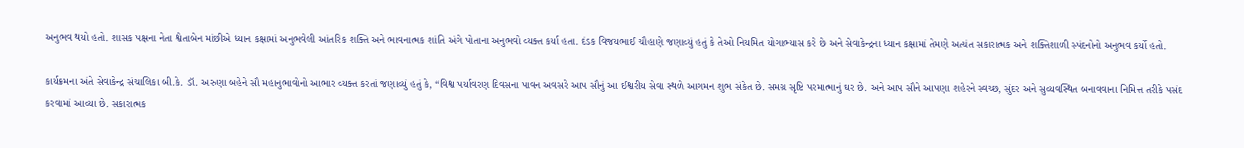અનુભવ થયો હતો. શાસક પક્ષના નેતા શ્વેતાબેન માંછીએ ધ્યાન કક્ષામાં અનુભવેલી આંતરિક શક્તિ અને ભાવનાત્મક શાંતિ અંગે પોતાના અનુભવો વ્યક્ત કર્યા હતા. દંડક વિજયભાઈ ચૌહાણે જણાવ્યું હતું કે તેઓ નિયમિત યોગાભ્યાસ કરે છે અને સેવાકેન્દ્રના ધ્યાન કક્ષામાં તેમણે અત્યંત સકારાત્મક અને શક્તિશાળી સ્પંદનોનો અનુભવ કર્યો હતો.

કાર્યક્રમના અંતે સેવાકેન્દ્ર સંચાલિકા બી.કે. ડૉ. અરુણા બહેને સૌ મહાનુભાવોનો આભાર વ્યક્ત કરતાં જણાવ્યું હતું કે, “વિશ્વ પર્યાવરણ દિવસના પાવન અવસરે આપ સૌનું આ ઈશ્વરીય સેવા સ્થળે આગમન શુભ સંકેત છે. સમગ્ર સૃષ્ટિ પરમાત્માનું ઘર છે. અને આપ સૌને આપણા શહેરને સ્વચ્છ, સુંદર અને સુવ્યવસ્થિત બનાવવાના નિમિત્ત તરીકે પસંદ કરવામાં આવ્યા છે. સકારાત્મક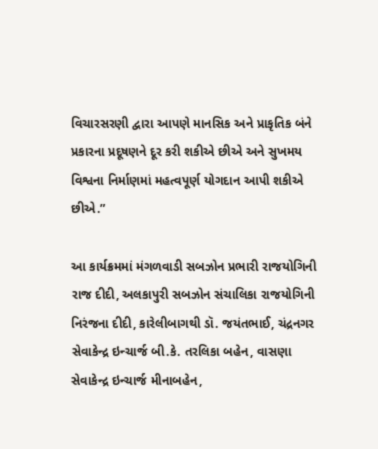વિચારસરણી દ્વારા આપણે માનસિક અને પ્રાકૃતિક બંને પ્રકારના પ્રદૂષણને દૂર કરી શકીએ છીએ અને સુખમય વિશ્વના નિર્માણમાં મહત્વપૂર્ણ યોગદાન આપી શકીએ છીએ.”

આ કાર્યક્રમમાં મંગળવાડી સબઝોન પ્રભારી રાજયોગિની રાજ દીદી, અલકાપુરી સબઝોન સંચાલિકા રાજયોગિની નિરંજના દીદી, કારેલીબાગથી ડૉ. જયંતભાઈ, ચંદ્રનગર સેવાકેન્દ્ર ઇન્ચાર્જ બી.કે. તરલિકા બહેન, વાસણા સેવાકેન્દ્ર ઇન્ચાર્જ મીનાબહેન,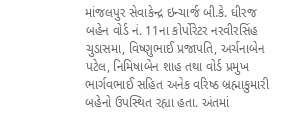માંજલપુર સેવાકેન્દ્ર ઇન્ચાર્જ બી.કે. ધીરજ બહેન વોર્ડ નં. 11ના કોર્પોરેટર નરવીરસિંહ ચુડાસમા, વિષ્ણુભાઈ પ્રજાપતિ, અર્ચનાબેન પટેલ, નિમિષાબેન શાહ તથા વોર્ડ પ્રમુખ ભાર્ગવભાઈ સહિત અનેક વરિષ્ઠ બ્રહ્માકુમારી બહેનો ઉપસ્થિત રહ્યા હતા. અંતમાં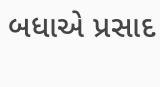બધાએ પ્રસાદ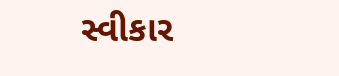સ્વીકાર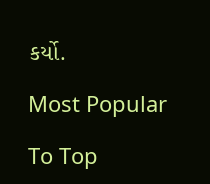કર્યો.

Most Popular

To Top